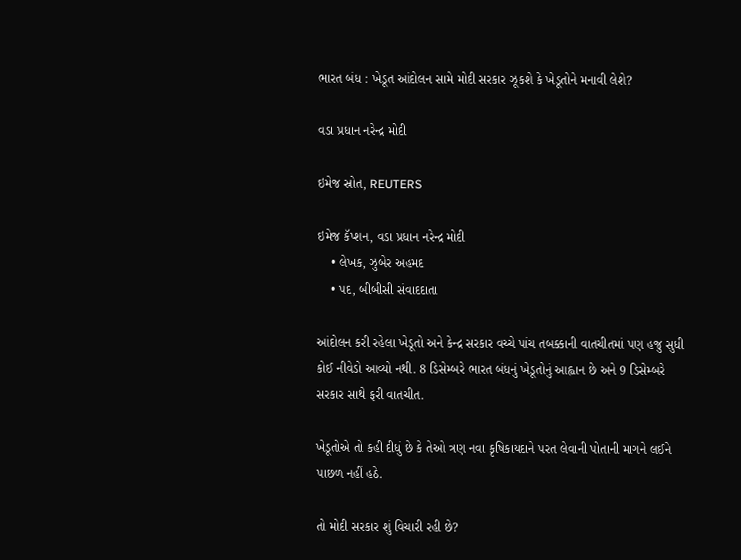ભારત બંધ : ખેડૂત આંદોલન સામે મોદી સરકાર ઝૂકશે કે ખેડૂતોને મનાવી લેશે?

વડા પ્રધાન નરેન્દ્ર મોદી

ઇમેજ સ્રોત, REUTERS

ઇમેજ કૅપ્શન, વડા પ્રધાન નરેન્દ્ર મોદી
    • લેખક, ઝુબેર અહમદ
    • પદ, બીબીસી સંવાદદાતા

આંદોલન કરી રહેલા ખેડૂતો અને કેન્દ્ર સરકાર વચ્ચે પાંચ તબક્કાની વાતચીતમાં પણ હજુ સુધી કોઈ નીવેડો આવ્યો નથી. 8 ડિસેમ્બરે ભારત બંધનું ખેડૂતોનું આહ્વાન છે અને 9 ડિસેમ્બરે સરકાર સાથે ફરી વાતચીત.

ખેડૂતોએ તો કહી દીધું છે કે તેઓ ત્રણ નવા કૃષિકાયદાને પરત લેવાની પોતાની માગને લઈને પાછળ નહીં હઠે.

તો મોદી સરકાર શું વિચારી રહી છે?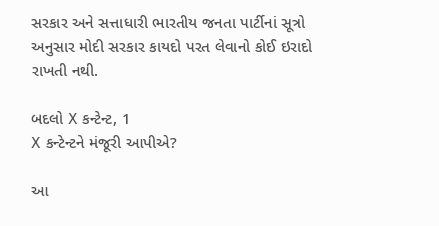સરકાર અને સત્તાધારી ભારતીય જનતા પાર્ટીનાં સૂત્રો અનુસાર મોદી સરકાર કાયદો પરત લેવાનો કોઈ ઇરાદો રાખતી નથી.

બદલો X કન્ટેન્ટ, 1
X કન્ટેન્ટને મંજૂરી આપીએ?

આ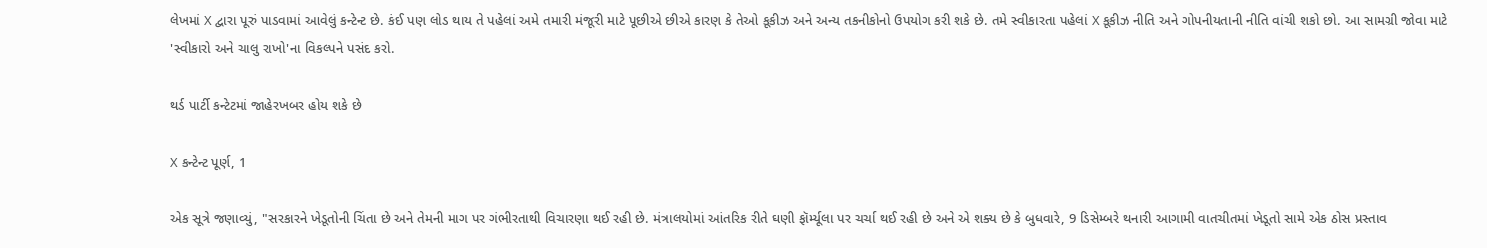લેખમાં X દ્વારા પૂરું પાડવામાં આવેલું કન્ટેન્ટ છે. કંઈ પણ લોડ થાય તે પહેલાં અમે તમારી મંજૂરી માટે પૂછીએ છીએ કારણ કે તેઓ કૂકીઝ અને અન્ય તકનીકોનો ઉપયોગ કરી શકે છે. તમે સ્વીકારતા પહેલાં X કૂકીઝ નીતિ અને ગોપનીયતાની નીતિ વાંચી શકો છો. આ સામગ્રી જોવા માટે 'સ્વીકારો અને ચાલુ રાખો'ના વિકલ્પને પસંદ કરો.

થર્ડ પાર્ટી કન્ટેટમાં જાહેરખબર હોય શકે છે

X કન્ટેન્ટ પૂર્ણ, 1

એક સૂત્રે જણાવ્યું, "સરકારને ખેડૂતોની ચિંતા છે અને તેમની માગ પર ગંભીરતાથી વિચારણા થઈ રહી છે. મંત્રાલયોમાં આંતરિક રીતે ઘણી ફૉર્મ્યૂલા પર ચર્ચા થઈ રહી છે અને એ શક્ય છે કે બુધવારે, 9 ડિસેમ્બરે થનારી આગામી વાતચીતમાં ખેડૂતો સામે એક ઠોસ પ્રસ્તાવ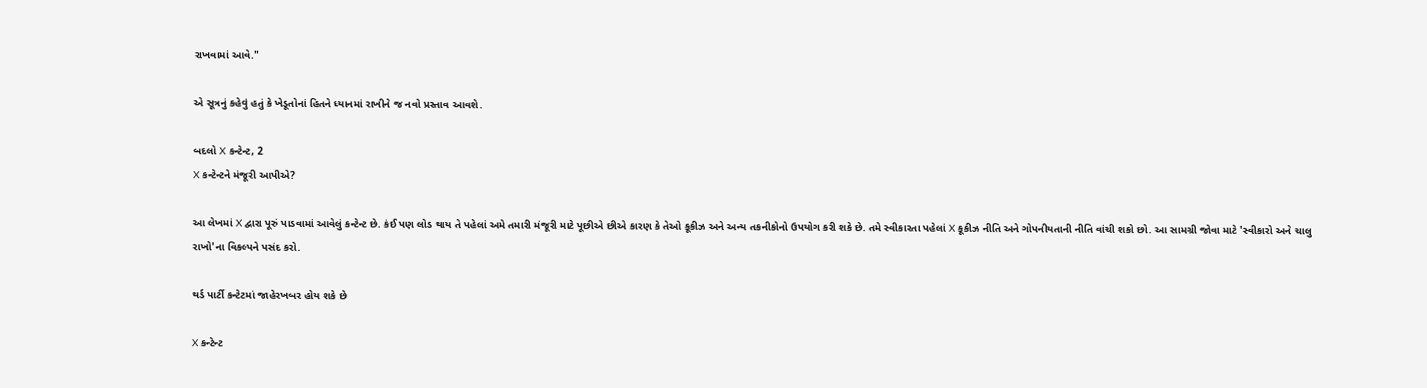રાખવામાં આવે."

એ સૂત્રનું કહેવું હતું કે ખેડૂતોનાં હિતને ધ્યાનમાં રાખીને જ નવો પ્રસ્તાવ આવશે.

બદલો X કન્ટેન્ટ, 2
X કન્ટેન્ટને મંજૂરી આપીએ?

આ લેખમાં X દ્વારા પૂરું પાડવામાં આવેલું કન્ટેન્ટ છે. કંઈ પણ લોડ થાય તે પહેલાં અમે તમારી મંજૂરી માટે પૂછીએ છીએ કારણ કે તેઓ કૂકીઝ અને અન્ય તકનીકોનો ઉપયોગ કરી શકે છે. તમે સ્વીકારતા પહેલાં X કૂકીઝ નીતિ અને ગોપનીયતાની નીતિ વાંચી શકો છો. આ સામગ્રી જોવા માટે 'સ્વીકારો અને ચાલુ રાખો'ના વિકલ્પને પસંદ કરો.

થર્ડ પાર્ટી કન્ટેટમાં જાહેરખબર હોય શકે છે

X કન્ટેન્ટ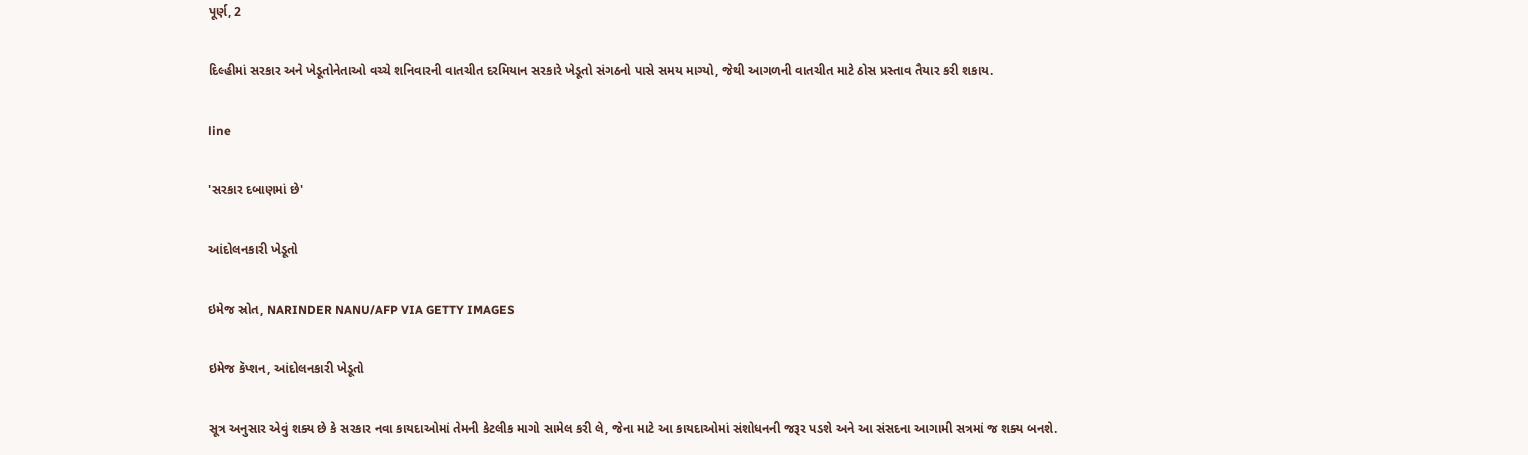પૂર્ણ, 2

દિલ્હીમાં સરકાર અને ખેડૂતોનેતાઓ વચ્ચે શનિવારની વાતચીત દરમિયાન સરકારે ખેડૂતો સંગઠનો પાસે સમય માગ્યો, જેથી આગળની વાતચીત માટે ઠોસ પ્રસ્તાવ તૈયાર કરી શકાય.

line

'સરકાર દબાણમાં છે'

આંદોલનકારી ખેડૂતો

ઇમેજ સ્રોત, NARINDER NANU/AFP VIA GETTY IMAGES

ઇમેજ કૅપ્શન, આંદોલનકારી ખેડૂતો

સૂત્ર અનુસાર એવું શક્ય છે કે સરકાર નવા કાયદાઓમાં તેમની કેટલીક માગો સામેલ કરી લે, જેના માટે આ કાયદાઓમાં સંશોધનની જરૂર પડશે અને આ સંસદના આગામી સત્રમાં જ શક્ય બનશે.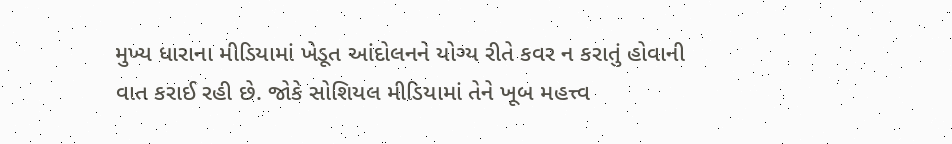મુખ્ય ધારાના મીડિયામાં ખેડૂત આંદોલનને યોગ્ય રીતે કવર ન કરાતું હોવાની વાત કરાઈ રહી છે. જોકે સોશિયલ મીડિયામાં તેને ખૂબ મહત્ત્વ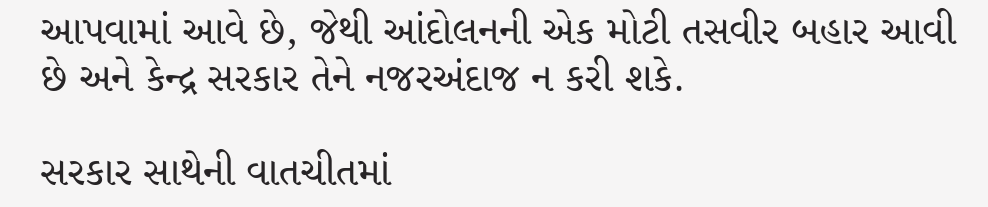આપવામાં આવે છે, જેથી આંદોલનની એક મોટી તસવીર બહાર આવી છે અને કેન્દ્ર સરકાર તેને નજરઅંદાજ ન કરી શકે.

સરકાર સાથેની વાતચીતમાં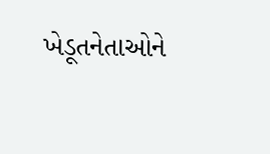ખેડૂતનેતાઓને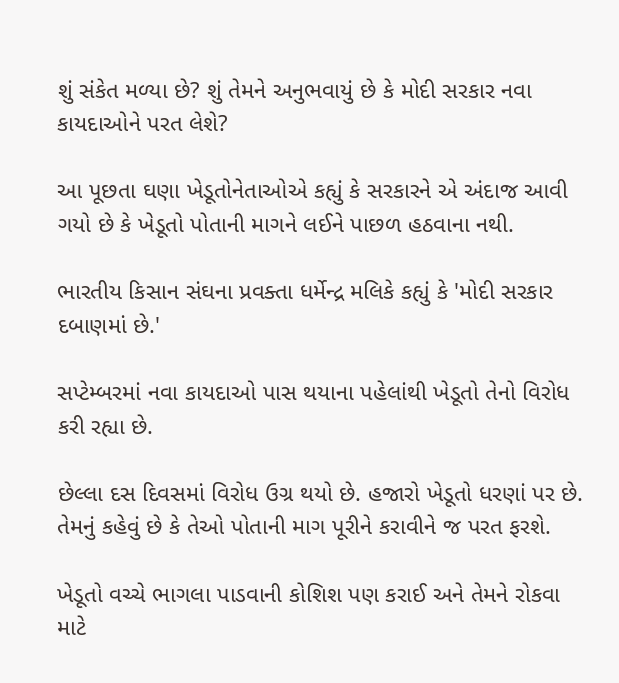શું સંકેત મળ્યા છે? શું તેમને અનુભવાયું છે કે મોદી સરકાર નવા કાયદાઓને પરત લેશે?

આ પૂછતા ઘણા ખેડૂતોનેતાઓએ કહ્યું કે સરકારને એ અંદાજ આવી ગયો છે કે ખેડૂતો પોતાની માગને લઈને પાછળ હઠવાના નથી.

ભારતીય કિસાન સંઘના પ્રવક્તા ધર્મેન્દ્ર મલિકે કહ્યું કે 'મોદી સરકાર દબાણમાં છે.'

સપ્ટેમ્બરમાં નવા કાયદાઓ પાસ થયાના પહેલાંથી ખેડૂતો તેનો વિરોધ કરી રહ્યા છે.

છેલ્લા દસ દિવસમાં વિરોધ ઉગ્ર થયો છે. હજારો ખેડૂતો ધરણાં પર છે. તેમનું કહેવું છે કે તેઓ પોતાની માગ પૂરીને કરાવીને જ પરત ફરશે.

ખેડૂતો વચ્ચે ભાગલા પાડવાની કોશિશ પણ કરાઈ અને તેમને રોકવા માટે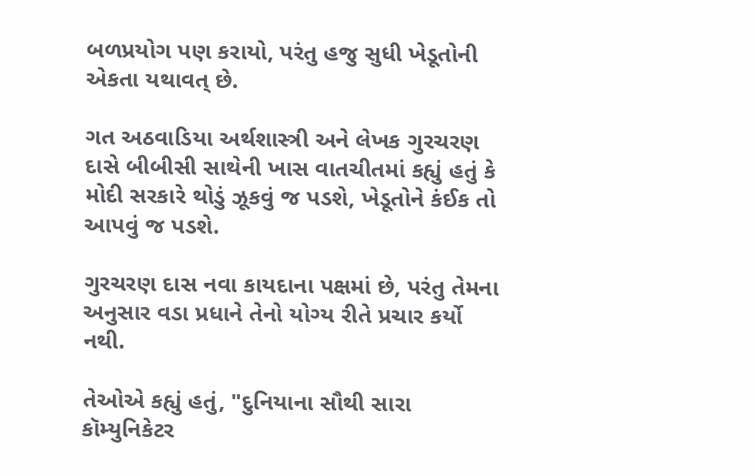બળપ્રયોગ પણ કરાયો, પરંતુ હજુ સુધી ખેડૂતોની એકતા યથાવત્ છે.

ગત અઠવાડિયા અર્થશાસ્ત્રી અને લેખક ગુરચરણ દાસે બીબીસી સાથેની ખાસ વાતચીતમાં કહ્યું હતું કે મોદી સરકારે થોડું ઝૂકવું જ પડશે, ખેડૂતોને કંઈક તો આપવું જ પડશે.

ગુરચરણ દાસ નવા કાયદાના પક્ષમાં છે, પરંતુ તેમના અનુસાર વડા પ્રધાને તેનો યોગ્ય રીતે પ્રચાર કર્યો નથી.

તેઓએ કહ્યું હતું, "દુનિયાના સૌથી સારા કૉમ્યુનિકેટર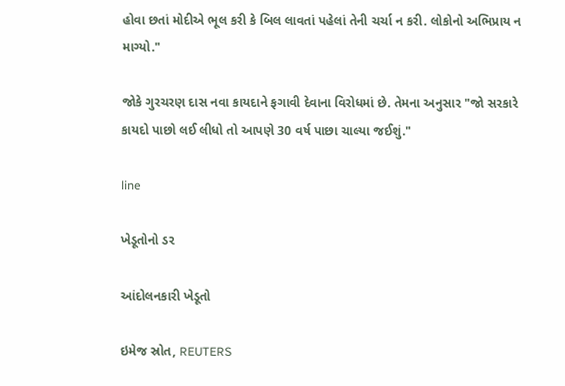હોવા છતાં મોદીએ ભૂલ કરી કે બિલ લાવતાં પહેલાં તેની ચર્ચા ન કરી. લોકોનો અભિપ્રાય ન માગ્યો."

જોકે ગુરચરણ દાસ નવા કાયદાને ફગાવી દેવાના વિરોધમાં છે. તેમના અનુસાર "જો સરકારે કાયદો પાછો લઈ લીધો તો આપણે 30 વર્ષ પાછા ચાલ્યા જઈશું."

line

ખેડૂતોનો ડર

આંદોલનકારી ખેડૂતો

ઇમેજ સ્રોત, REUTERS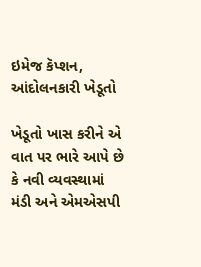ઇમેજ કૅપ્શન, આંદોલનકારી ખેડૂતો

ખેડૂતો ખાસ કરીને એ વાત પર ભારે આપે છે કે નવી વ્યવસ્થામાં મંડી અને એમએસપી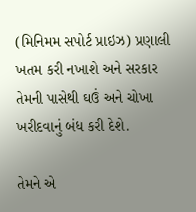(મિનિમમ સપોર્ટ પ્રાઇઝ) પ્રણાલી ખતમ કરી નખાશે અને સરકાર તેમની પાસેથી ઘઉં અને ચોખા ખરીદવાનું બંધ કરી દેશે.

તેમને એ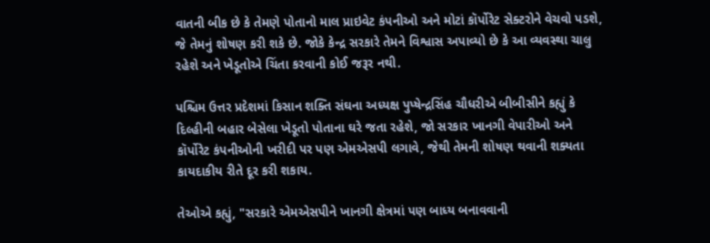વાતની બીક છે કે તેમણે પોતાનો માલ પ્રાઇવેટ કંપનીઓ અને મોટાં કૉર્પોરેટ સેક્ટરોને વેચવો પડશે, જે તેમનું શોષણ કરી શકે છે. જોકે કેન્દ્ર સરકારે તેમને વિશ્વાસ અપાવ્યો છે કે આ વ્યવસ્થા ચાલુ રહેશે અને ખેડૂતોએ ચિંતા કરવાની કોઈ જરૂર નથી.

પશ્ચિમ ઉત્તર પ્રદેશમાં કિસાન શક્તિ સંઘના અધ્યક્ષ પુપ્ષેન્દ્રસિંહ ચૌધરીએ બીબીસીને કહ્યું કે દિલ્હીની બહાર બેસેલા ખેડૂતો પોતાના ઘરે જતા રહેશે, જો સરકાર ખાનગી વેપારીઓ અને કૉર્પોરેટ કંપનીઓની ખરીદી પર પણ એમએસપી લગાવે, જેથી તેમની શોષણ થવાની શક્યતા કાયદાકીય રીતે દૂર કરી શકાય.

તેઓએ કહ્યું, "સરકારે એમએસપીને ખાનગી ક્ષેત્રમાં પણ બાધ્ય બનાવવાની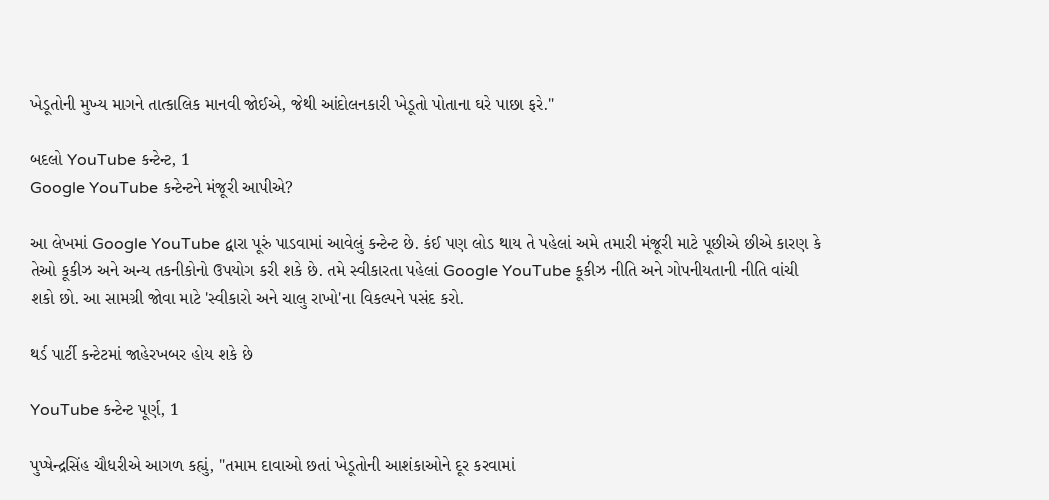ખેડૂતોની મુખ્ય માગને તાત્કાલિક માનવી જોઈએ, જેથી આંદોલનકારી ખેડૂતો પોતાના ઘરે પાછા ફરે."

બદલો YouTube કન્ટેન્ટ, 1
Google YouTube કન્ટેન્ટને મંજૂરી આપીએ?

આ લેખમાં Google YouTube દ્વારા પૂરું પાડવામાં આવેલું કન્ટેન્ટ છે. કંઈ પણ લોડ થાય તે પહેલાં અમે તમારી મંજૂરી માટે પૂછીએ છીએ કારણ કે તેઓ કૂકીઝ અને અન્ય તકનીકોનો ઉપયોગ કરી શકે છે. તમે સ્વીકારતા પહેલાં Google YouTube કૂકીઝ નીતિ અને ગોપનીયતાની નીતિ વાંચી શકો છો. આ સામગ્રી જોવા માટે 'સ્વીકારો અને ચાલુ રાખો'ના વિકલ્પને પસંદ કરો.

થર્ડ પાર્ટી કન્ટેટમાં જાહેરખબર હોય શકે છે

YouTube કન્ટેન્ટ પૂર્ણ, 1

પુપ્ષેન્દ્રસિંહ ચૌધરીએ આગળ કહ્યું, "તમામ દાવાઓ છતાં ખેડૂતોની આશંકાઓને દૂર કરવામાં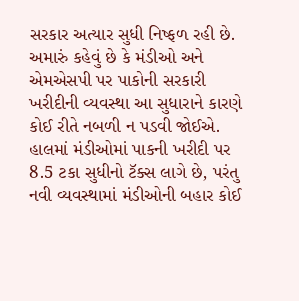સરકાર અત્યાર સુધી નિષ્ફળ રહી છે. અમારું કહેવું છે કે મંડીઓ અને એમએસપી પર પાકોની સરકારી ખરીદીની વ્યવસ્થા આ સુધારાને કારણે કોઈ રીતે નબળી ન પડવી જોઈએ. હાલમાં મંડીઓમાં પાકની ખરીદી પર 8.5 ટકા સુધીનો ટૅક્સ લાગે છે, પરંતુ નવી વ્યવસ્થામાં મંડીઓની બહાર કોઈ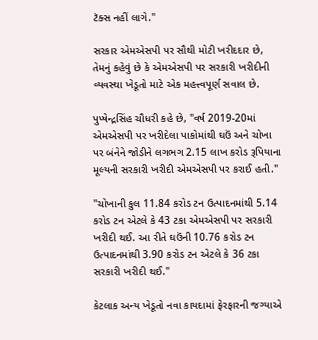ટૅક્સ નહીં લાગે."

સરકાર એમએસપી પર સૌથી મોટી ખરીદદાર છે, તેમનું કહેવું છે કે એમએસપી પર સરકારી ખરીદીની વ્યવસ્થા ખેડૂતો માટે એક મહત્ત્વપૂર્ણ સવાલ છે.

પુપ્ષેન્દ્રસિંહ ચૌધરી કહે છે, "વર્ષ 2019-20માં એમએસપી પર ખરીદેલા પાકોમાંથી ઘઉં અને ચોખા પર બંનેને જોડીને લગભગ 2.15 લાખ કરોડ રૂપિયાના મૂલ્યની સરકારી ખરીદી એમએસપી પર કરાઈ હતી."

"ચોખાની કુલ 11.84 કરોડ ટન ઉત્પાદનમાંથી 5.14 કરોડ ટન એટલે કે 43 ટકા એમએસપી પર સરકારી ખરીદી થઈ. આ રીતે ઘઉંની 10.76 કરોડ ટન ઉત્પાદનમાંથી 3.90 કરોડ ટન એટલે કે 36 ટકા સરકારી ખરીદી થઈ."

કેટલાક અન્ય ખેડૂતો નવા કાયદામાં ફેરફારની જગ્યાએ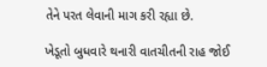તેને પરત લેવાની માગ કરી રહ્યા છે.

ખેડૂતો બુધવારે થનારી વાતચીતની રાહ જોઈ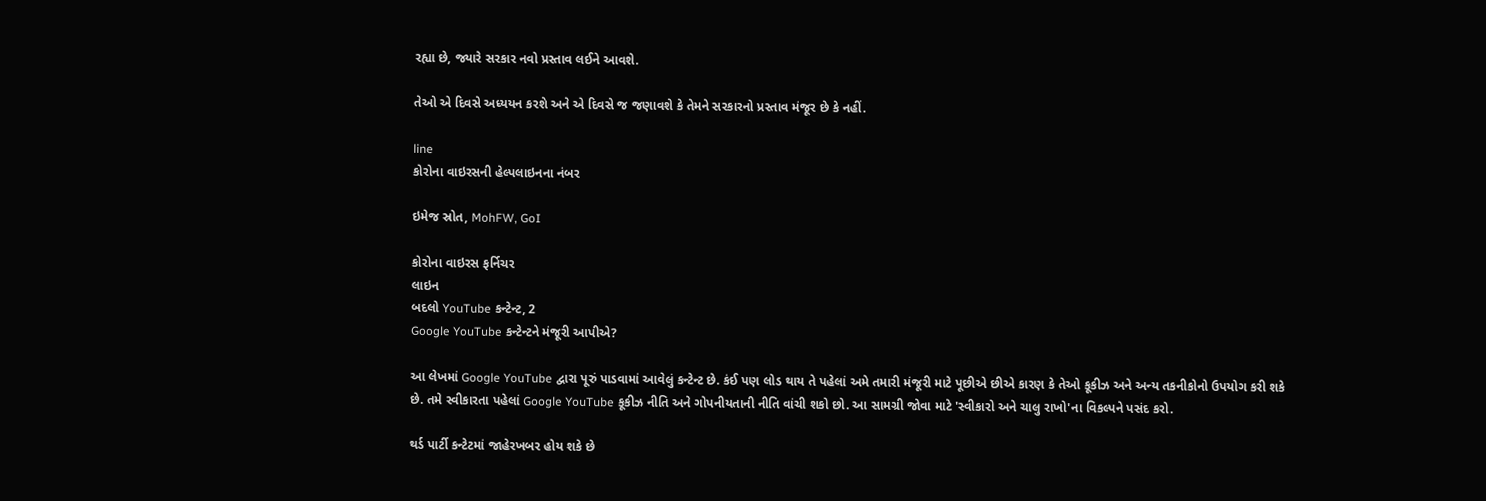રહ્યા છે, જ્યારે સરકાર નવો પ્રસ્તાવ લઈને આવશે.

તેઓ એ દિવસે અધ્યયન કરશે અને એ દિવસે જ જણાવશે કે તેમને સરકારનો પ્રસ્તાવ મંજૂર છે કે નહીં.

line
કોરોના વાઇરસની હેલ્પલાઇનના નંબર

ઇમેજ સ્રોત, MohFW, GoI

કોરોના વાઇરસ ફર્નિચર
લાઇન
બદલો YouTube કન્ટેન્ટ, 2
Google YouTube કન્ટેન્ટને મંજૂરી આપીએ?

આ લેખમાં Google YouTube દ્વારા પૂરું પાડવામાં આવેલું કન્ટેન્ટ છે. કંઈ પણ લોડ થાય તે પહેલાં અમે તમારી મંજૂરી માટે પૂછીએ છીએ કારણ કે તેઓ કૂકીઝ અને અન્ય તકનીકોનો ઉપયોગ કરી શકે છે. તમે સ્વીકારતા પહેલાં Google YouTube કૂકીઝ નીતિ અને ગોપનીયતાની નીતિ વાંચી શકો છો. આ સામગ્રી જોવા માટે 'સ્વીકારો અને ચાલુ રાખો'ના વિકલ્પને પસંદ કરો.

થર્ડ પાર્ટી કન્ટેટમાં જાહેરખબર હોય શકે છે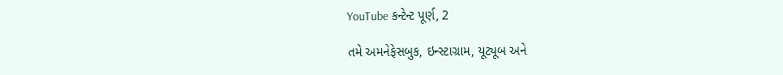YouTube કન્ટેન્ટ પૂર્ણ, 2

તમે અમનેફેસબુક, ઇન્સ્ટાગ્રામ, યૂટ્યૂબ અને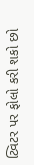ટ્વિટર પર ફોલો કરી શકો છો